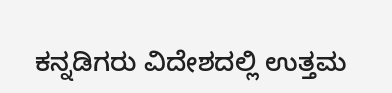ಕನ್ನಡಿಗರು ವಿದೇಶದಲ್ಲಿ ಉತ್ತಮ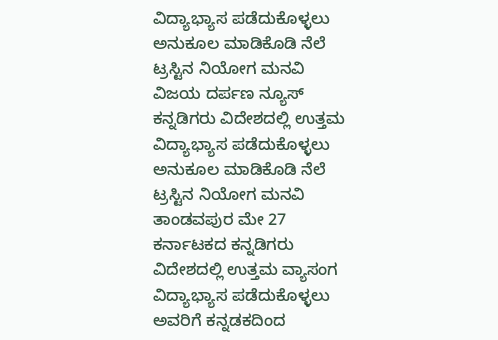ವಿದ್ಯಾಭ್ಯಾಸ ಪಡೆದುಕೊಳ್ಳಲು ಅನುಕೂಲ ಮಾಡಿಕೊಡಿ ನೆಲೆ ಟ್ರಸ್ಟಿನ ನಿಯೋಗ ಮನವಿ
ವಿಜಯ ದರ್ಪಣ ನ್ಯೂಸ್ ಕನ್ನಡಿಗರು ವಿದೇಶದಲ್ಲಿ ಉತ್ತಮ ವಿದ್ಯಾಭ್ಯಾಸ ಪಡೆದುಕೊಳ್ಳಲು ಅನುಕೂಲ ಮಾಡಿಕೊಡಿ ನೆಲೆ ಟ್ರಸ್ಟಿನ ನಿಯೋಗ ಮನವಿ ತಾಂಡವಪುರ ಮೇ 27 ಕರ್ನಾಟಕದ ಕನ್ನಡಿಗರು ವಿದೇಶದಲ್ಲಿ ಉತ್ತಮ ವ್ಯಾಸಂಗ ವಿದ್ಯಾಭ್ಯಾಸ ಪಡೆದುಕೊಳ್ಳಲು ಅವರಿಗೆ ಕನ್ನಡಕದಿಂದ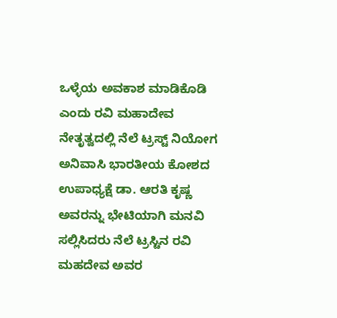ಒಳ್ಳೆಯ ಅವಕಾಶ ಮಾಡಿಕೊಡಿ ಎಂದು ರವಿ ಮಹಾದೇವ ನೇತೃತ್ವದಲ್ಲಿ ನೆಲೆ ಟ್ರಸ್ಟ್ ನಿಯೋಗ ಅನಿವಾಸಿ ಭಾರತೀಯ ಕೋಶದ ಉಪಾಧ್ಯಕ್ಷೆ ಡಾ. ಆರತಿ ಕೃಷ್ಣ ಅವರನ್ನು ಭೇಟಿಯಾಗಿ ಮನವಿ ಸಲ್ಲಿಸಿದರು ನೆಲೆ ಟ್ರಸ್ಟಿನ ರವಿ ಮಹದೇವ ಅವರ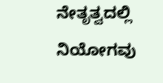ನೇತೃತ್ವದಲ್ಲಿ ನಿಯೋಗವು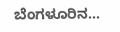ಬೆಂಗಳೂರಿನ…